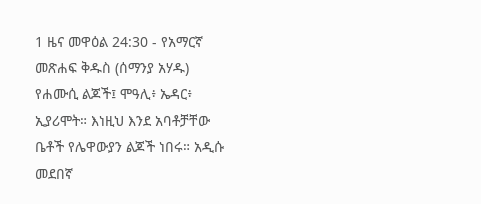1 ዜና መዋዕል 24:30 - የአማርኛ መጽሐፍ ቅዱስ (ሰማንያ አሃዱ) የሐሙሲ ልጆች፤ ሞዓሊ፥ ኤዳር፥ ኢያሪሞት። እነዚህ እንደ አባቶቻቸው ቤቶች የሌዋውያን ልጆች ነበሩ። አዲሱ መደበኛ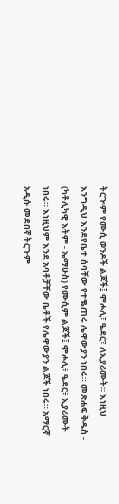ትርጒም የሙሲ ወንዶች ልጆች፤ ሞሖሊ፣ ዔደር፣ ለኢያሪሙት። እነዚህ እንግዲህ እንደየቤተ ሰባቸው የተቈጠሩ ሌዋውያን ነበሩ። መጽሐፍ ቅዱስ - (ካቶሊካዊ እትም - ኤማሁስ) የሙሲም ልጆች፤ ሞሖሊ፥ ዔደር፥ ኢያሪሙት ነበሩ። እነዚህም እንደ አባቶቻቸው ቤቶች የሌዋውያን ልጆች ነበሩ። አማርኛ አዲሱ መደበኛ ትርጉም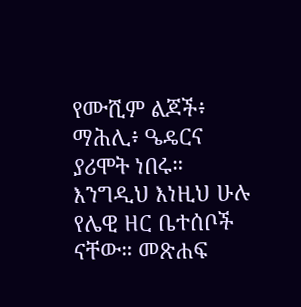የሙሺም ልጆች፥ ማሕሊ፥ ዔዴርና ያሪሞት ነበሩ። እንግዲህ እነዚህ ሁሉ የሌዊ ዘር ቤተሰቦች ናቸው። መጽሐፍ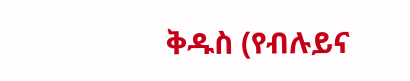ቅዱስ (የብሉይና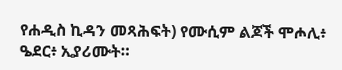የሐዲስ ኪዳን መጻሕፍት) የሙሲም ልጆች ሞሖሊ፥ ዔደር፥ ኢያሪሙት።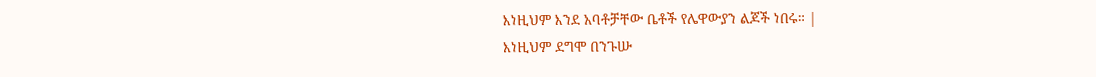እነዚህም እንደ አባቶቻቸው ቤቶች የሌዋውያን ልጆች ነበሩ። |
እነዚህም ደግሞ በንጉሡ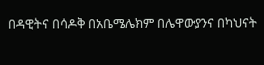በዳዊትና በሳዶቅ በአቤሜሌክም በሌዋውያንና በካህናት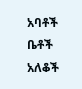አባቶች ቤቶች አለቆች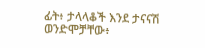ፊት፥ ታላላቆች እንደ ታናናሽ ወንድሞቻቸው፥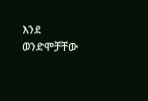እንደ ወንድሞቻቸው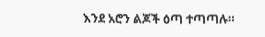እንደ አሮን ልጆች ዕጣ ተጣጣሉ።